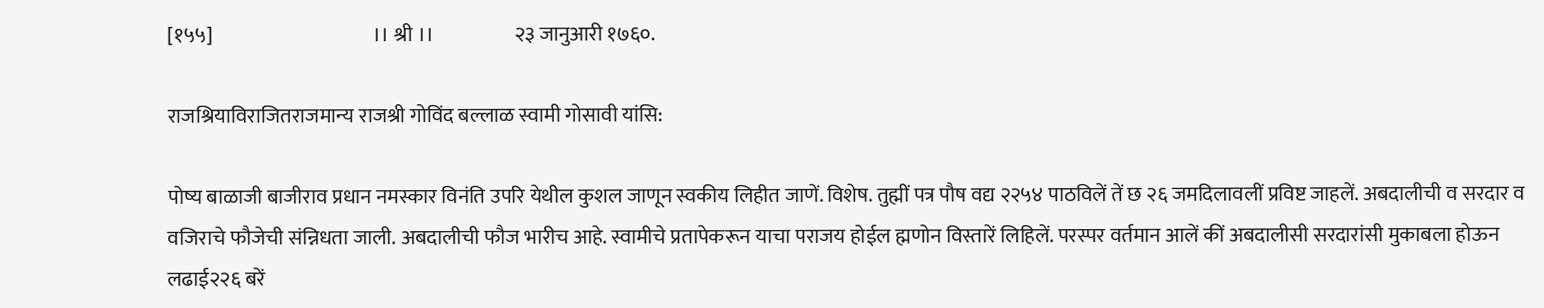[१५५]                                        ।। श्री ।।                    २३ जानुआरी १७६०.

राजश्रियाविराजितराजमान्य राजश्री गोविंद बल्लाळ स्वामी गोसावी यांसि:

पोष्य बाळाजी बाजीराव प्रधान नमस्कार विनंति उपरि येथील कुशल जाणून स्वकीय लिहीत जाणें. विशेष. तुह्मीं पत्र पौष वद्य २२५४ पाठविलें तें छ २६ जमदिलावलीं प्रविष्ट जाहलें. अबदालीची व सरदार व वजिराचे फौजेची संन्निधता जाली. अबदालीची फौज भारीच आहे. स्वामीचे प्रतापेकरून याचा पराजय होईल ह्मणोन विस्तारें लिहिलें. परस्पर वर्तमान आलें कीं अबदालीसी सरदारांसी मुकाबला होऊन लढाई२२६ बरें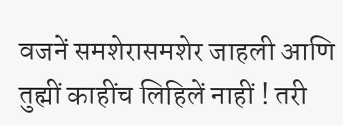वजनें समशेरासमशेर जाहली आणि तुह्मीं काहींच लिहिलें नाहीं ! तरी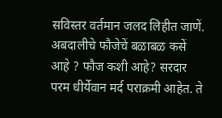सविस्तर वर्तमान जलद लिहीत जाणें. अबदालीचे फौजेचें बळाबळ कसें आहे ? फौज कशी आहे? सरदार परम धीर्येवान मर्द पराक्रमी आहेत. ते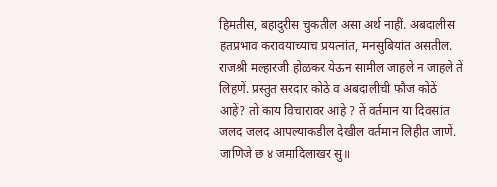हिमतीस, बहादुरीस चुकतील असा अर्थ नाहीं. अबदालीस हतप्रभाव करावयाच्याच प्रयत्नांत, मनसुबियांत असतील. राजश्री मल्हारजी होळकर येऊन सामील जाहले न जाहले तें लिहणें. प्रस्तुत सरदार कोठे व अबदालीची फौज कोठें आहें? तो काय विचारावर आहे ? तें वर्तमान या दिवसांत जलद जलद आपल्याकडील देखील वर्तमान लिहीत जाणें. जाणिजे छ ४ जमादिलाखर सु॥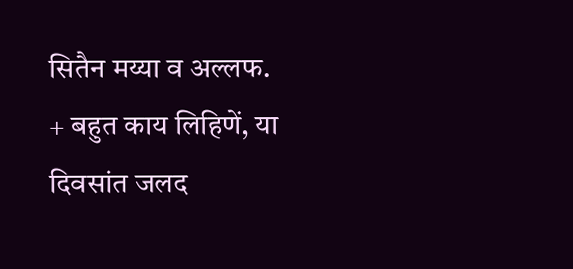सितैन मय्या व अल्लफ. + बहुत काय लिहिणें, या दिवसांत जलद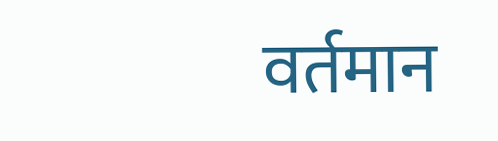वर्तमान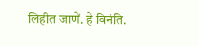लिहीत जाणें. हे विनंति.